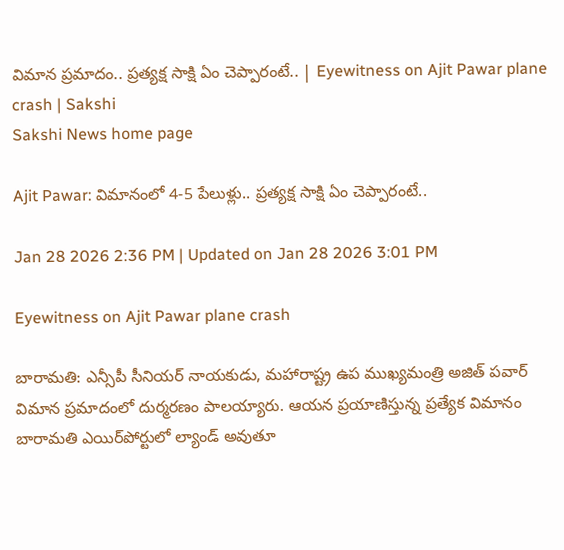విమాన ప్ర‌మాదం.. ప్ర‌త్య‌క్ష సాక్షి ఏం చెప్పారంటే.. | Eyewitness on Ajit Pawar plane crash | Sakshi
Sakshi News home page

Ajit Pawar: విమానంలో 4-5 పేలుళ్లు.. ప్ర‌త్య‌క్ష సాక్షి ఏం చెప్పారంటే..

Jan 28 2026 2:36 PM | Updated on Jan 28 2026 3:01 PM

Eyewitness on Ajit Pawar plane crash

బారామ‌తి: ఎన్సీపీ సీనియ‌ర్ నాయ‌కుడు, మ‌హారాష్ట్ర ఉప ముఖ్య‌మంత్రి అజిత్ ప‌వార్ విమాన ప్ర‌మాదంలో దుర్మ‌ర‌ణం పాల‌య్యారు. ఆయ‌న ప్ర‌యాణిస్తున్న ప్ర‌త్యేక విమానం బారామ‌తి ఎయిర్‌పోర్టులో ల్యాండ్ అవుతూ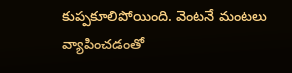కుప్ప‌కూలిపోయింది. వెంట‌నే మంట‌లు వ్యాపించ‌డంతో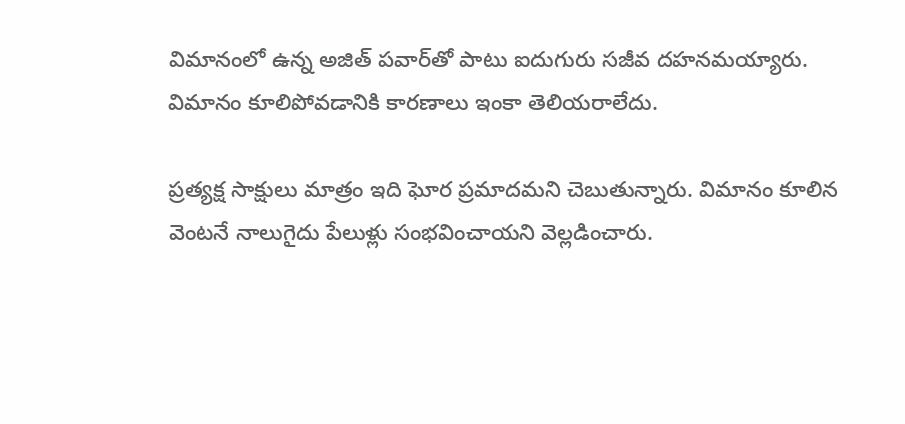విమానంలో ఉన్న‌ అజిత్ ప‌వార్‌తో పాటు ఐదుగురు స‌జీవ ద‌హ‌న‌మ‌య్యారు. విమానం కూలిపోవ‌డానికి కార‌ణాలు ఇంకా తెలియ‌రాలేదు.

ప్ర‌త్య‌క్ష సాక్షులు మాత్రం ఇది ఘోర ప్ర‌మాద‌మ‌ని చెబుతున్నారు. విమానం కూలిన వెంట‌నే నాలుగైదు పేలుళ్లు సంభ‌వించాయ‌ని వెల్ల‌డించారు.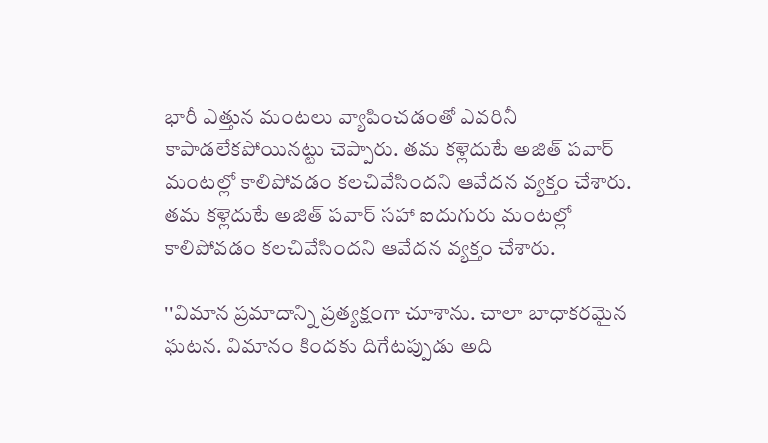భారీ ఎత్తున మంట‌లు వ్యాపించ‌డంతో ఎవ‌రినీ కాపాడ‌లేక‌పోయిన‌ట్టు చెప్పారు. త‌మ క‌ళ్లెదుటే అజిత్ ప‌వార్ మంట‌ల్లో కాలిపోవ‌డం క‌ల‌చివేసింద‌ని ఆవేద‌న వ్య‌క్తం చేశారు. త‌మ క‌ళ్లెదుటే అజిత్ ప‌వార్ స‌హా ఐదుగురు మంట‌ల్లో కాలిపోవ‌డం క‌ల‌చివేసింద‌ని ఆవేద‌న వ్య‌క్తం చేశారు.

''విమాన‌ ప్ర‌మాదాన్ని ప్ర‌త్య‌క్షంగా చూశాను. చాలా బాధాక‌ర‌మైన ఘ‌ట‌న‌. విమానం కిందకు దిగేట‌ప్పుడు అది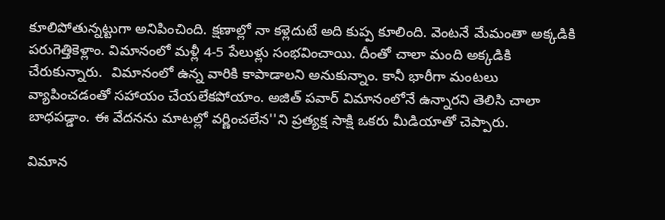కూలిపోతున్నట్టుగా అనిపించింది. క్ష‌ణాల్లో నా క‌ళ్లెదుటే అది కుప్ప కూలింది. వెంటనే మేమంతా అక్క‌డికి పరుగెత్తికెళ్లాం. విమానంలో మళ్లీ 4-5 పేలుళ్లు సంభవించాయి. దీంతో చాలా మంది అక్క‌డికి చేరుకున్నారు.  విమానంలో ఉన్న వారికి కాపాడాలని అనుకున్నాం. కానీ భారీగా మంట‌లు వ్యాపించ‌డంతో స‌హాయం చేయ‌లేక‌పోయాం. అజిత్ పవార్ విమానంలోనే ఉన్నారని తెలిసి చాలా బాధ‌ప‌డ్డాం. ఈ వేదన‌ను మాట‌ల్లో వ‌ర్ణించ‌లేన''ని ప్ర‌త్య‌క్ష సాక్షి ఒక‌రు మీడియాతో చెప్పారు.

విమాన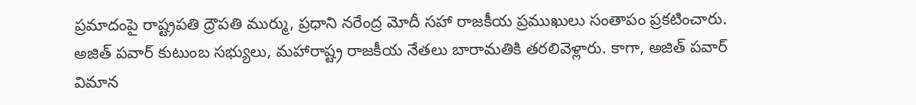ప్ర‌మాదంపై రాష్ట్ర‌ప‌తి ద్రౌప‌తి ముర్ము, ప్ర‌ధాని న‌రేంద్ర మోదీ స‌హా రాజ‌కీయ ప్ర‌ముఖులు సంతాపం ప్ర‌క‌టించారు. అజిత్ ప‌వార్ కుటుంబ స‌భ్యులు, మ‌హారాష్ట్ర రాజ‌కీయ నేత‌లు బారామ‌తికి త‌ర‌లివెళ్లారు. కాగా, అజిత్ ప‌వార్ విమాన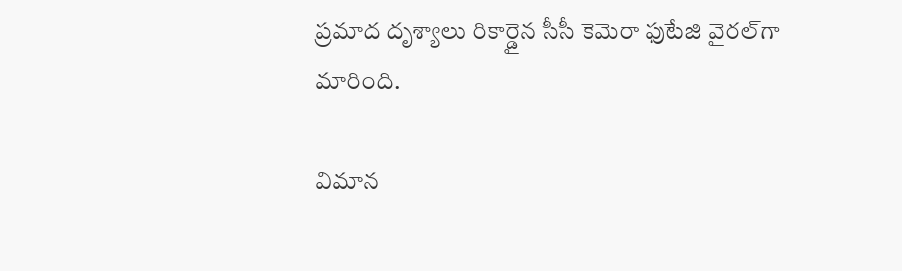ప్ర‌మాద దృశ్యాలు రికార్డైన సీసీ కెమెరా ఫుటేజి వైర‌ల్‌గా మారింది.

విమాన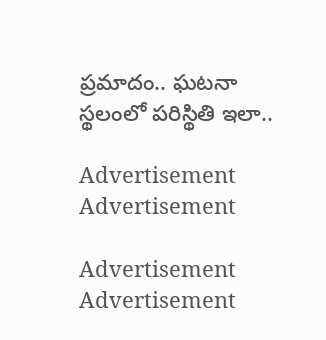ప్ర‌మాదం.. ఘ‌ట‌నా స్థ‌లంలో ప‌రిస్థితి ఇలా..

Advertisement
Advertisement

Advertisement
Advertisement